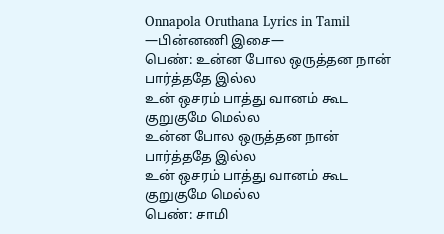Onnapola Oruthana Lyrics in Tamil
—பின்னணி இசை—
பெண்: உன்ன போல ஒருத்தன நான் பார்த்ததே இல்ல
உன் ஒசரம் பாத்து வானம் கூட குறுகுமே மெல்ல
உன்ன போல ஒருத்தன நான் பார்த்ததே இல்ல
உன் ஒசரம் பாத்து வானம் கூட குறுகுமே மெல்ல
பெண்: சாமி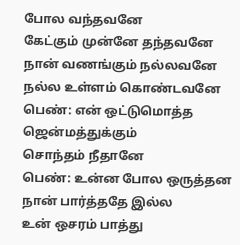போல வந்தவனே
கேட்கும் முன்னே தந்தவனே
நான் வணங்கும் நல்லவனே
நல்ல உள்ளம் கொண்டவனே
பெண்: என் ஒட்டுமொத்த ஜென்மத்துக்கும்
சொந்தம் நீதானே
பெண்: உன்ன போல ஒருத்தன நான் பார்த்ததே இல்ல
உன் ஒசரம் பாத்து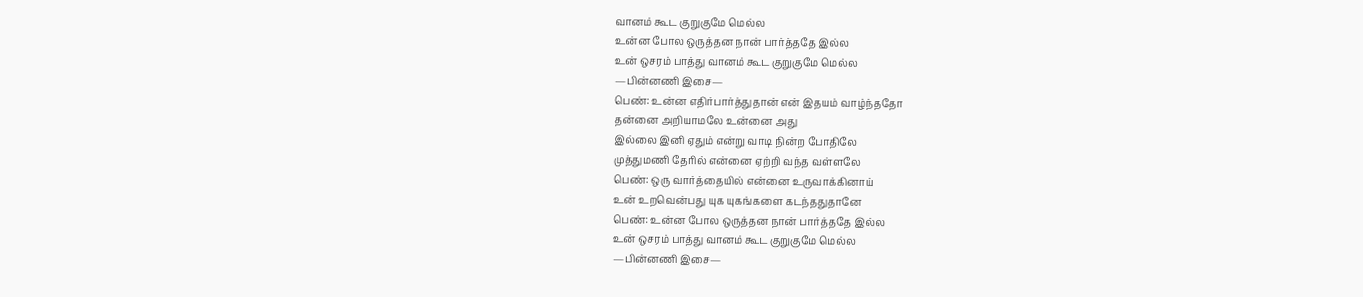வானம் கூட குறுகுமே மெல்ல
உன்ன போல ஒருத்தன நான் பார்த்ததே இல்ல
உன் ஒசரம் பாத்து வானம் கூட குறுகுமே மெல்ல
—பின்னணி இசை—
பெண்: உன்ன எதிர்பார்த்துதான் என் இதயம் வாழ்ந்ததோ
தன்னை அறியாமலே உன்னை அது
இல்லை இனி ஏதும் என்று வாடி நின்ற போதிலே
முத்துமணி தேரில் என்னை ஏற்றி வந்த வள்ளலே
பெண்: ஒரு வார்த்தையில் என்னை உருவாக்கினாய்
உன் உறவென்பது யுக யுகங்களை கடந்ததுதானே
பெண்: உன்ன போல ஒருத்தன நான் பார்த்ததே இல்ல
உன் ஒசரம் பாத்து வானம் கூட குறுகுமே மெல்ல
—பின்னணி இசை—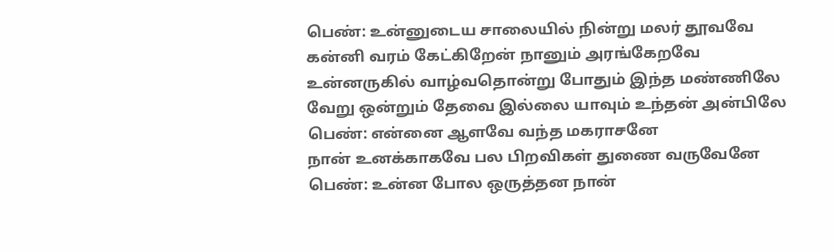பெண்: உன்னுடைய சாலையில் நின்று மலர் தூவவே
கன்னி வரம் கேட்கிறேன் நானும் அரங்கேறவே
உன்னருகில் வாழ்வதொன்று போதும் இந்த மண்ணிலே
வேறு ஒன்றும் தேவை இல்லை யாவும் உந்தன் அன்பிலே
பெண்: என்னை ஆளவே வந்த மகராசனே
நான் உனக்காகவே பல பிறவிகள் துணை வருவேனே
பெண்: உன்ன போல ஒருத்தன நான்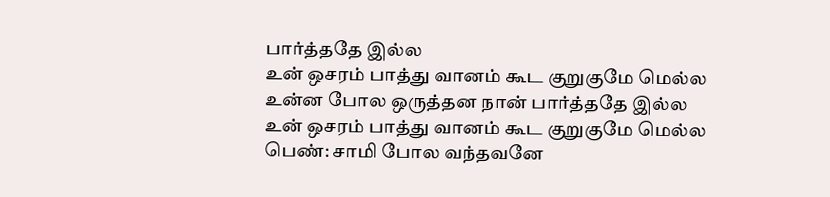பார்த்ததே இல்ல
உன் ஒசரம் பாத்து வானம் கூட குறுகுமே மெல்ல
உன்ன போல ஒருத்தன நான் பார்த்ததே இல்ல
உன் ஒசரம் பாத்து வானம் கூட குறுகுமே மெல்ல
பெண்: சாமி போல வந்தவனே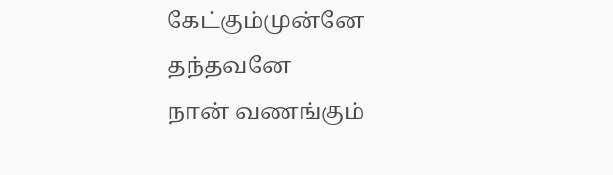கேட்கும்முன்னே தந்தவனே
நான் வணங்கும்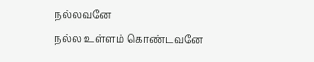நல்லவனே
நல்ல உள்ளம் கொண்டவனே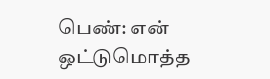பெண்: என் ஒட்டுமொத்த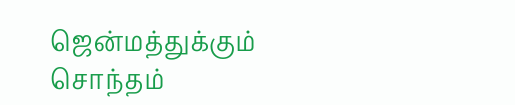ஜென்மத்துக்கும்
சொந்தம்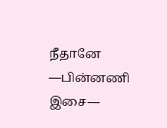நீதானே
—பின்னணி இசை—